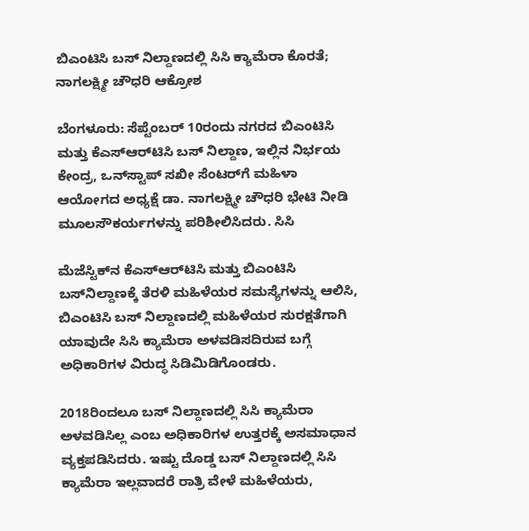ಬಿಎಂಟಿಸಿ ಬಸ್‌ ನಿಲ್ದಾಣದಲ್ಲಿ ಸಿಸಿ ಕ್ಯಾಮೆರಾ ಕೊರತೆ; ನಾಗಲಕ್ಷ್ಮೀ ಚೌಧರಿ ಆಕ್ರೋಶ

ಬೆಂಗಳೂರು: ಸೆಪ್ಟೆಂಬರ್‌ 10ರಂದು ನಗರದ ಬಿಎಂಟಿಸಿ ಮತ್ತು ಕೆಎಸ್‌ಆರ್‌ಟಿಸಿ ಬಸ್‌ ನಿಲ್ದಾಣ, ಇಲ್ಲಿನ ನಿರ್ಭಯ ಕೇಂದ್ರ, ಒನ್‌ಸ್ಟಾಪ್‌ ಸಖೀ ಸೆಂಟರ್‌ಗೆ ಮಹಿಳಾ ಆಯೋಗದ ಅಧ್ಯಕ್ಷೆ ಡಾ. ನಾಗಲಕ್ಷ್ಮೀ ಚೌಧರಿ ಭೇಟಿ ನೀಡಿ ಮೂಲಸೌಕರ್ಯಗಳನ್ನು ಪರಿಶೀಲಿಸಿದರು. ಸಿಸಿ

ಮೆಜೆಸ್ಟಿಕ್‌ನ ಕೆಎಸ್‌ಆರ್‌ಟಿಸಿ ಮತ್ತು ಬಿಎಂಟಿಸಿ ಬಸ್‌ನಿಲ್ದಾಣಕ್ಕೆ ತೆರಳಿ ಮಹಿಳೆಯರ ಸಮಸ್ಯೆಗಳನ್ನು ಆಲಿಸಿ, ಬಿಎಂಟಿಸಿ ಬಸ್‌ ನಿಲ್ದಾಣದಲ್ಲಿ ಮಹಿಳೆಯರ ಸುರಕ್ಷತೆಗಾಗಿ ಯಾವುದೇ ಸಿಸಿ ಕ್ಯಾಮೆರಾ ಅಳವಡಿಸದಿರುವ ಬಗ್ಗೆ ಅಧಿಕಾರಿಗಳ ವಿರುದ್ಧ ಸಿಡಿಮಿಡಿಗೊಂಡರು.

2018ರಿಂದಲೂ ಬಸ್‌ ನಿಲ್ದಾಣದಲ್ಲಿ ಸಿಸಿ ಕ್ಯಾಮೆರಾ ಅಳವಡಿಸಿಲ್ಲ ಎಂಬ ಅಧಿಕಾರಿಗಳ ಉತ್ತರಕ್ಕೆ ಅಸಮಾಧಾನ ವ್ಯಕ್ತಪಡಿಸಿದರು. ಇಷ್ಟು ದೊಡ್ಡ ಬಸ್‌ ನಿಲ್ದಾಣದಲ್ಲಿ ಸಿಸಿ ಕ್ಯಾಮೆರಾ ಇಲ್ಲವಾದರೆ ರಾತ್ರಿ ವೇಳೆ ಮಹಿಳೆಯರು,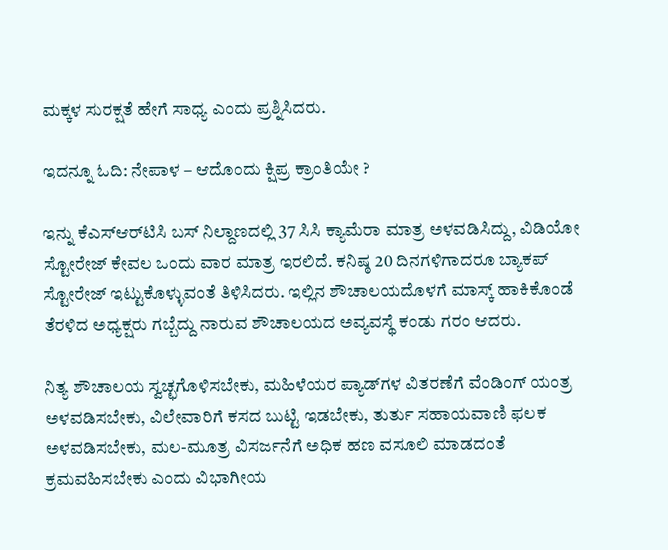ಮಕ್ಕಳ ಸುರಕ್ಷತೆ ಹೇಗೆ ಸಾಧ್ಯ ಎಂದು ಪ್ರಶ್ನಿಸಿದರು.

ಇದನ್ನೂ ಓದಿ: ನೇಪಾಳ – ಆದೊಂದು ಕ್ಷಿಪ್ರ ಕ್ರಾಂತಿಯೇ ?

ಇನ್ನು ಕೆಎಸ್‌ಆರ್‌ಟಿಸಿ ಬಸ್‌ ನಿಲ್ದಾಣದಲ್ಲಿ 37 ಸಿಸಿ ಕ್ಯಾಮೆರಾ ಮಾತ್ರ ಅಳವಡಿಸಿದ್ದು, ವಿಡಿಯೋ ಸ್ಟೋರೇಜ್‌ ಕೇವಲ ಒಂದು ವಾರ ಮಾತ್ರ ಇರಲಿದೆ. ಕನಿಷ್ಠ 20 ದಿನಗಳಿಗಾದರೂ ಬ್ಯಾಕಪ್‌ ಸ್ಟೋರೇಜ್‌ ಇಟ್ಟುಕೊಳ್ಳುವಂತೆ ತಿಳಿಸಿದರು. ಇಲ್ಲಿನ ಶೌಚಾಲಯದೊಳಗೆ ಮಾಸ್ಕ್ ಹಾಕಿಕೊಂಡೆ ತೆರಳಿದ ಅಧ್ಯಕ್ಷರು ಗಬ್ಬೆದ್ದು ನಾರುವ ಶೌಚಾಲಯದ ಅವ್ಯವಸ್ಥೆ ಕಂಡು ಗರಂ ಆದರು.

ನಿತ್ಯ ಶೌಚಾಲಯ ಸ್ವಚ್ಛಗೊಳಿಸಬೇಕು, ಮಹಿಳೆಯರ ಪ್ಯಾಡ್‌ಗಳ ವಿತರಣೆಗೆ ವೆಂಡಿಂಗ್‌ ಯಂತ್ರ ಅಳವಡಿಸಬೇಕು, ವಿಲೇವಾರಿಗೆ ಕಸದ ಬುಟ್ಟಿ ಇಡಬೇಕು, ತುರ್ತು ಸಹಾಯವಾಣಿ ಫ‌ಲಕ ಅಳವಡಿಸಬೇಕು, ಮಲ-ಮೂತ್ರ ವಿಸರ್ಜನೆಗೆ ಅಧಿಕ ಹಣ ವಸೂಲಿ ಮಾಡದಂತೆ ಕ್ರಮವಹಿಸಬೇಕು ಎಂದು ವಿಭಾಗೀಯ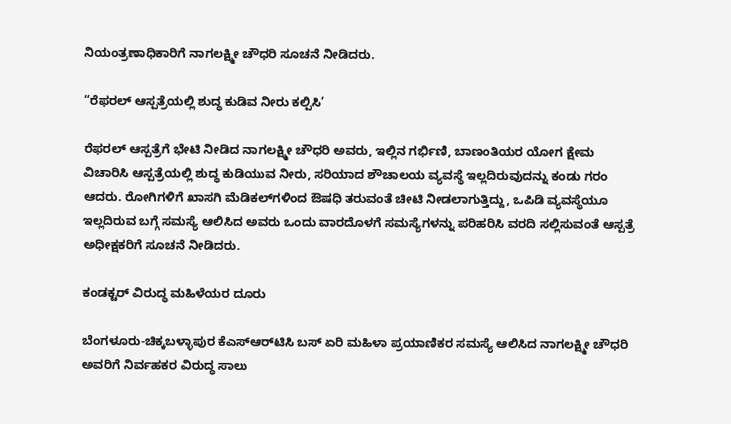ನಿಯಂತ್ರಣಾಧಿಕಾರಿಗೆ ನಾಗಲಕ್ಷ್ಮೀ ಚೌಧರಿ ಸೂಚನೆ ನೀಡಿದರು.

“ರೆಫ‌ರಲ್‌ ಆಸ್ಪತ್ರೆಯಲ್ಲಿ ಶುದ್ಧ ಕುಡಿವ ನೀರು ಕಲ್ಪಿಸಿ’

ರೆಫ‌ರಲ್‌ ಆಸ್ಪತ್ರೆಗೆ ಭೇಟಿ ನೀಡಿದ ನಾಗಲಕ್ಷ್ಮೀ ಚೌಧರಿ ಅವರು, ಇಲ್ಲಿನ ಗರ್ಭಿಣಿ, ಬಾಣಂತಿಯರ ಯೋಗ ಕ್ಷೇಮ ವಿಚಾರಿಸಿ ಆಸ್ಪತ್ರೆಯಲ್ಲಿ ಶುದ್ಧ ಕುಡಿಯುವ ನೀರು, ಸರಿಯಾದ ಶೌಚಾಲಯ ವ್ಯವಸ್ಥೆ ಇಲ್ಲದಿರುವುದನ್ನು ಕಂಡು ಗರಂ ಆದರು. ರೋಗಿಗಳಿಗೆ ಖಾಸಗಿ ಮೆಡಿಕಲ್‌ಗ‌ಳಿಂದ ಔಷಧಿ ತರುವಂತೆ ಚೀಟಿ ನೀಡಲಾಗುತ್ತಿದ್ದು, ಒಪಿಡಿ ವ್ಯವಸ್ಥೆಯೂ ಇಲ್ಲದಿರುವ ಬಗ್ಗೆ ಸಮಸ್ಯೆ ಆಲಿಸಿದ ಅವರು ಒಂದು ವಾರದೊಳಗೆ ಸಮಸ್ಯೆಗಳನ್ನು ಪರಿಹರಿಸಿ ವರದಿ ಸಲ್ಲಿಸುವಂತೆ ಆಸ್ಪತ್ರೆ ಅಧೀಕ್ಷಕರಿಗೆ ಸೂಚನೆ ನೀಡಿದರು.

ಕಂಡಕ್ಟರ್‌ ವಿರುದ್ಧ ಮಹಿಳೆಯರ ದೂರು

ಬೆಂಗಳೂರು-ಚಿಕ್ಕಬಳ್ಳಾಪುರ ಕೆಎಸ್‌ಆರ್‌ಟಿಸಿ ಬಸ್‌ ಏರಿ ಮಹಿಳಾ ಪ್ರಯಾಣಿಕರ ಸಮಸ್ಯೆ ಆಲಿಸಿದ ನಾಗಲಕ್ಷ್ಮೀ ಚೌಧರಿ ಅವರಿಗೆ ನಿರ್ವಹಕರ ವಿರುದ್ಧ ಸಾಲು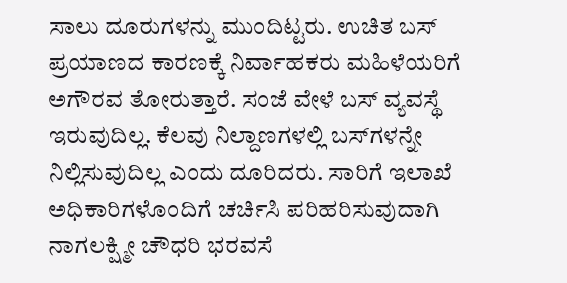ಸಾಲು ದೂರುಗಳನ್ನು ಮುಂದಿಟ್ಟರು. ಉಚಿತ ಬಸ್‌ ಪ್ರಯಾಣದ ಕಾರಣಕ್ಕೆ ನಿರ್ವಾಹಕರು ಮಹಿಳೆಯರಿಗೆ ಅಗೌರವ ತೋರುತ್ತಾರೆ. ಸಂಜೆ ವೇಳೆ ಬಸ್‌ ವ್ಯವಸ್ಥೆ ಇರುವುದಿಲ್ಲ. ಕೆಲವು ನಿಲ್ದಾಣಗಳಲ್ಲಿ ಬಸ್‌ಗಳನ್ನೇ ನಿಲ್ಲಿಸುವುದಿಲ್ಲ ಎಂದು ದೂರಿದರು. ಸಾರಿಗೆ ಇಲಾಖೆ ಅಧಿಕಾರಿಗಳೊಂದಿಗೆ ಚರ್ಚಿಸಿ ಪರಿಹರಿಸುವುದಾಗಿ ನಾಗಲಕ್ಷ್ಮೀ ಚೌಧರಿ ಭರವಸೆ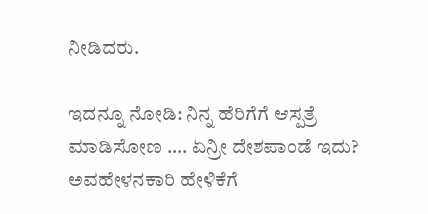ನೀಡಿದರು.

ಇದನ್ನೂ ನೋಡಿ: ನಿನ್ನ ಹೆರಿಗೆಗೆ ಆಸ್ಪತ್ರೆ ಮಾಡಿಸೋಣ …. ಏನ್ರೀ ದೇಶಪಾಂಡೆ ಇದು? ಅವಹೇಳನಕಾರಿ ಹೇಳಿಕೆಗೆ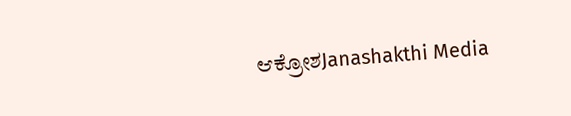ಆಕ್ರೋಶJanashakthi Media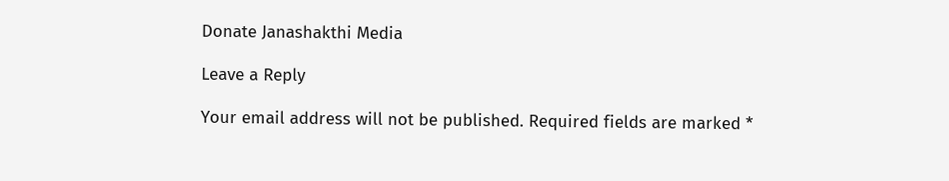Donate Janashakthi Media

Leave a Reply

Your email address will not be published. Required fields are marked *